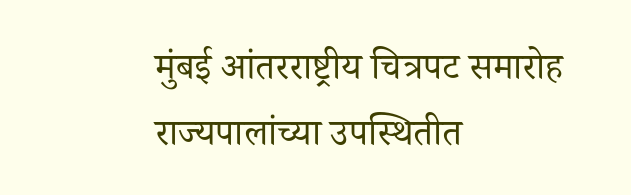मुंबई आंतरराष्ट्रीय चित्रपट समारोह राज्यपालांच्या उपस्थितीत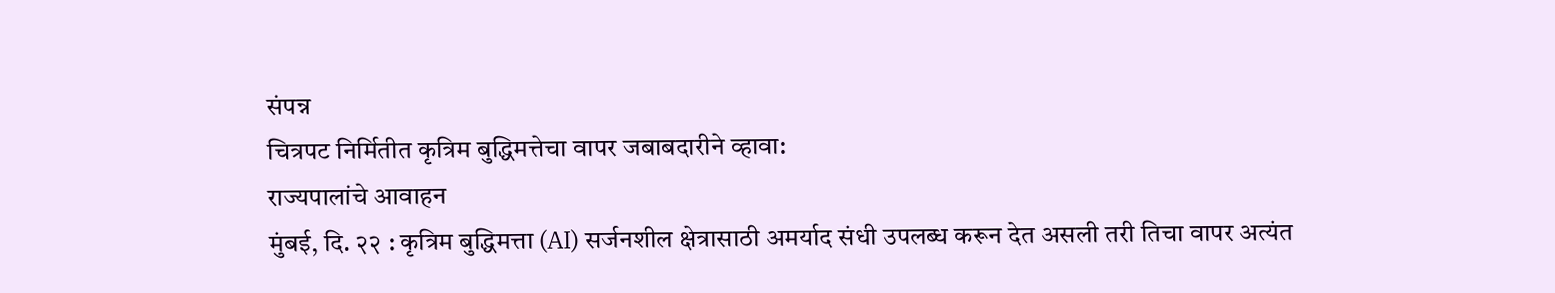संपन्न
चित्रपट निर्मितीत कृत्रिम बुद्धिमत्तेचा वापर जबाबदारीने व्हावा:
राज्यपालांचे आवाहन
मुंबई, दि. २२ : कृत्रिम बुद्धिमत्ता (AI) सर्जनशील क्षेत्रासाठी अमर्याद संधी उपलब्ध करून देत असली तरी तिचा वापर अत्यंत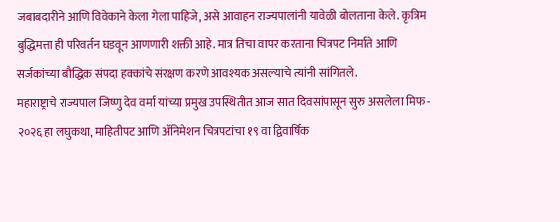जबाबदारीने आणि विवेकाने केला गेला पाहिजे, असे आवाहन राज्यपालांनी यावेळी बोलताना केले. कृत्रिम बुद्धिमत्ता ही परिवर्तन घडवून आणणारी शक्ती आहे. मात्र तिचा वापर करताना चित्रपट निर्माते आणि सर्जकांच्या बौद्धिक संपदा हक्कांचे संरक्षण करणे आवश्यक असल्याचे त्यांनी सांगितले.
महाराष्ट्राचे राज्यपाल जिष्णु देव वर्मा यांच्या प्रमुख उपस्थितीत आज सात दिवसांपासून सुरु असलेला मिफ - २०२६ हा लघुकथा, माहितीपट आणि ॲनिमेशन चित्रपटांचा १९ वा द्विवार्षिक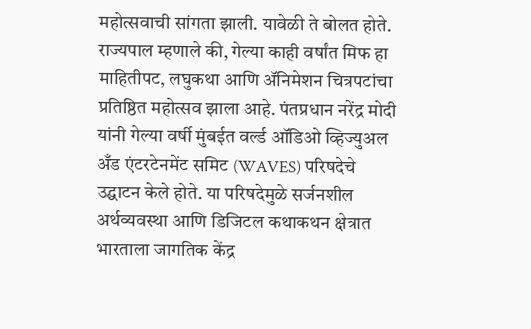महोत्सवाची सांगता झाली. यावेळी ते बोलत होते.
राज्यपाल म्हणाले की, गेल्या काही वर्षांत मिफ हा माहितीपट, लघुकथा आणि ॲनिमेशन चित्रपटांचा प्रतिष्ठित महोत्सव झाला आहे. पंतप्रधान नरेंद्र मोदी यांनी गेल्या वर्षी मुंबईत वर्ल्ड ऑडिओ व्हिज्युअल अँड एंटरटेनमेंट समिट (WAVES) परिषदेचे उद्घाटन केले होते. या परिषदेमुळे सर्जनशील अर्थव्यवस्था आणि डिजिटल कथाकथन क्षेत्रात भारताला जागतिक केंद्र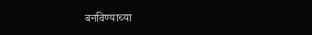बनविण्याच्या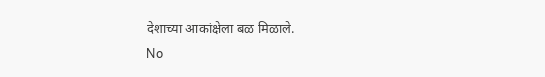देशाच्या आकांक्षेला बळ मिळाले.
No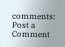comments:
Post a Comment